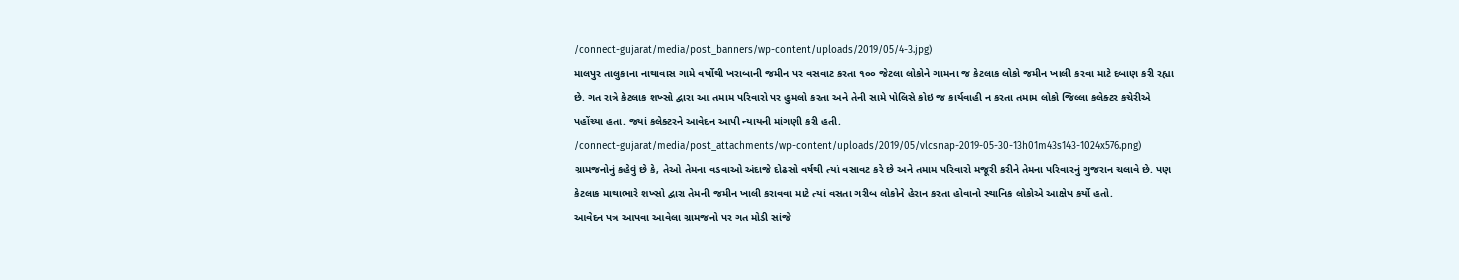/connect-gujarat/media/post_banners/wp-content/uploads/2019/05/4-3.jpg)
માલપુર તાલુકાના નાથાવાસ ગામે વર્ષોથી ખરાબાની જમીન પર વસવાટ કરતા ૧૦૦ જેટલા લોકોને ગામના જ કેટલાક લોકો જમીન ખાલી કરવા માટે દબાણ કરી રહ્યા છે. ગત રાત્રે કેટલાક શખ્સો દ્વારા આ તમામ પરિવારો પર હુમલો કરતા અને તેની સામે પોલિસે કોઇ જ કાર્યવાહી ન કરતા તમામ લોકો જિલ્લા કલેક્ટર કચેરીએ પહોંચ્યા હતા. જ્યાં કલેક્ટરને આવેદન આપી ન્યાયની માંગણી કરી હતી.
/connect-gujarat/media/post_attachments/wp-content/uploads/2019/05/vlcsnap-2019-05-30-13h01m43s143-1024x576.png)
ગ્રામજનોનું કહેવું છે કે, તેઓ તેમના વડવાઓ અંદાજે દોઢસો વર્ષથી ત્યાં વસાવટ કરે છે અને તમામ પરિવારો મજૂરી કરીને તેમના પરિવારનું ગુજરાન ચલાવે છે. પણ કેટલાક માથાભારે શખ્સો દ્વારા તેમની જમીન ખાલી કરાવવા માટે ત્યાં વસતા ગરીબ લોકોને હેરાન કરતા હોવાનો સ્થાનિક લોકોએ આક્ષેપ કર્યો હતો.
આવેદન પત્ર આપવા આવેલા ગ્રામજનો પર ગત મોડી સાંજે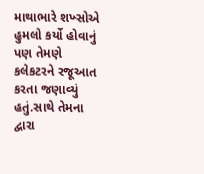માથાભારે શખ્સોએ હુમલો કર્યો હોવાનું પણ તેમણે કલેકટરને રજૂઆત કરતા જણાવ્યું હતું.સાથે તેમના દ્વારા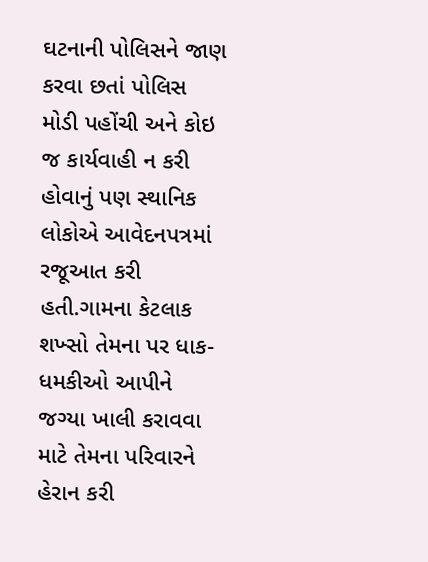ઘટનાની પોલિસને જાણ કરવા છતાં પોલિસ મોડી પહોંચી અને કોઇ જ કાર્યવાહી ન કરી હોવાનું પણ સ્થાનિક લોકોએ આવેદનપત્રમાં રજૂઆત કરી હતી.ગામના કેટલાક શખ્સો તેમના પર ધાક-ધમકીઓ આપીને જગ્યા ખાલી કરાવવા માટે તેમના પરિવારને હેરાન કરી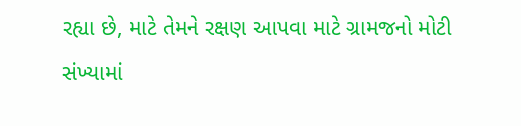રહ્યા છે, માટે તેમને રક્ષણ આપવા માટે ગ્રામજનો મોટી સંખ્યામાં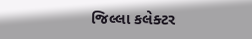જિલ્લા કલેક્ટર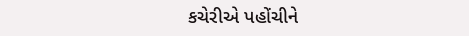કચેરીએ પહોંચીને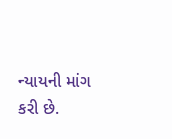ન્યાયની માંગ કરી છે.